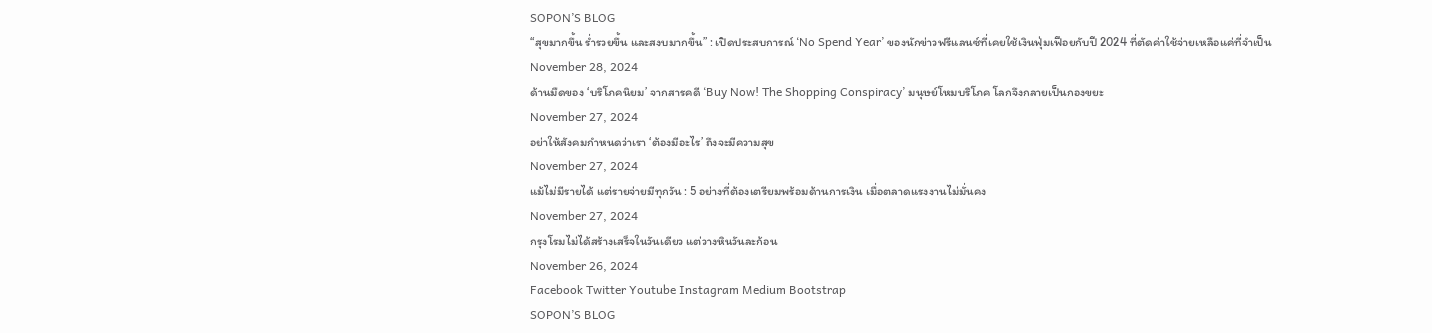SOPON’S BLOG
“สุขมากขึ้น ร่ำรวยขึ้น และสงบมากขึ้น” : เปิดประสบการณ์ ‘No Spend Year’ ของนักข่าวฟรีแลนซ์ที่เคยใช้เงินฟุ่มเฟือยกับปี 2024 ที่ตัดค่าใช้จ่ายเหลือแค่ที่จำเป็น
November 28, 2024
ด้านมืดของ ‘บริโภคนิยม’ จากสารคดี ‘Buy Now! The Shopping Conspiracy’ มนุษย์โหมบริโภค โลกจึงกลายเป็นกองขยะ
November 27, 2024
อย่าให้สังคมกำหนดว่าเรา ‘ต้องมีอะไร’ ถึงจะมีความสุข
November 27, 2024
แม้ไม่มีรายได้ แต่รายจ่ายมีทุกวัน : 5 อย่างที่ต้องเตรียมพร้อมด้านการเงิน เมื่อตลาดแรงงานไม่มั่นคง
November 27, 2024
กรุงโรมไม่ได้สร้างเสร็จในวันเดียว แต่วางหินวันละก้อน
November 26, 2024
Facebook Twitter Youtube Instagram Medium Bootstrap
SOPON’S BLOG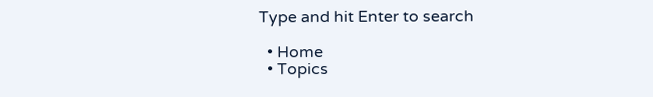Type and hit Enter to search

  • Home
  • Topics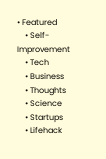• Featured
    • Self-Improvement
    • Tech
    • Business
    • Thoughts
    • Science
    • Startups
    • Lifehack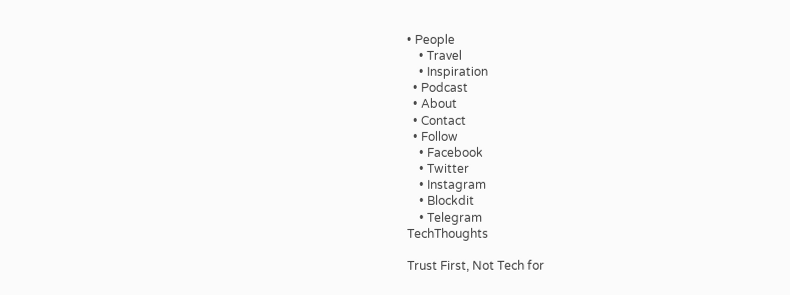• People
    • Travel
    • Inspiration
  • Podcast
  • About
  • Contact
  • Follow
    • Facebook
    • Twitter
    • Instagram
    • Blockdit
    • Telegram
TechThoughts

Trust First, Not Tech for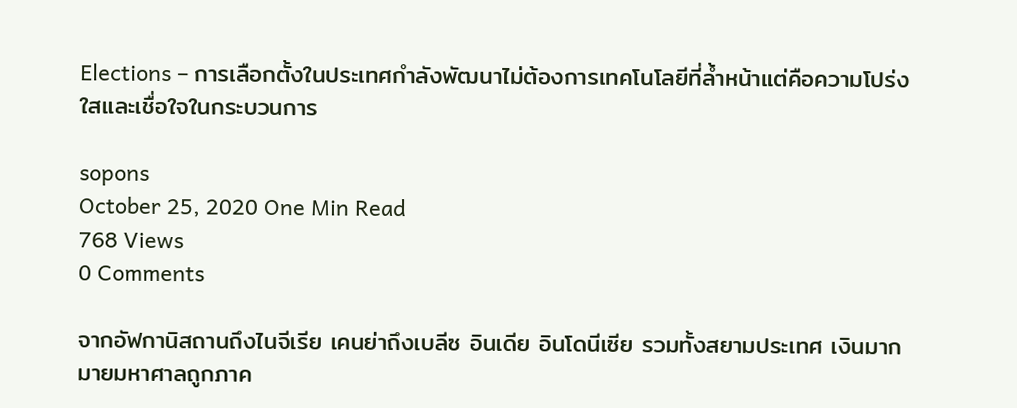Elections – การเลือกตั้งในประเทศกำลังพัฒนาไม่ต้องการเทคโนโลยีที่ล้ำหน้าแต่คือความโปร่งใสและเชื่อใจในกระบวนการ

sopons
October 25, 2020 One Min Read
768 Views
0 Comments

จากอัฟกานิสถานถึงไนจีเรีย เคนย่าถึงเบลีซ อินเดีย อินโดนีเซีย รวมทั้งสยามประเทศ เงินมากมายมหาศาลถูกภาค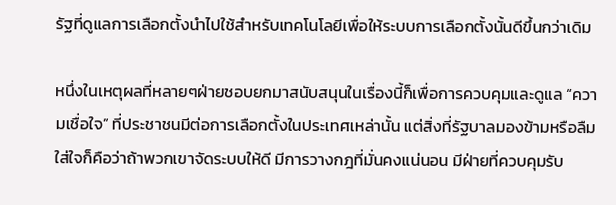รัฐที่ดูแลการเลือกตั้งนำไปใช้สำหรับเทคโนโลยีเพื่อให้ระบบการเลือกตั้งนั้นดีขึ้นกว่าเดิม

หนึ่งในเหตุผลที่หลายๆฝ่ายชอบยกมาสนับสนุนในเรื่องนี้ก็เพื่อการควบคุมและดูแล “ความเชื่อใจ” ที่ประชาชนมีต่อการเลือกตั้งในประเทศเหล่านั้น แต่สิ่งที่รัฐบาลมองข้ามหรือลืมใส่ใจก็คือว่าถ้าพวกเขาจัดระบบให้ดี มีการวางกฎที่มั่นคงแน่นอน มีฝ่ายที่ควบคุมรับ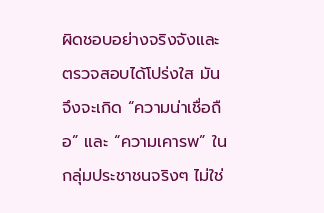ผิดชอบอย่างจริงจังและตรวจสอบได้โปร่งใส มันจึงจะเกิด “ความน่าเชื่อถือ” และ “ความเคารพ” ในกลุ่มประชาชนจริงๆ ไม่ใช่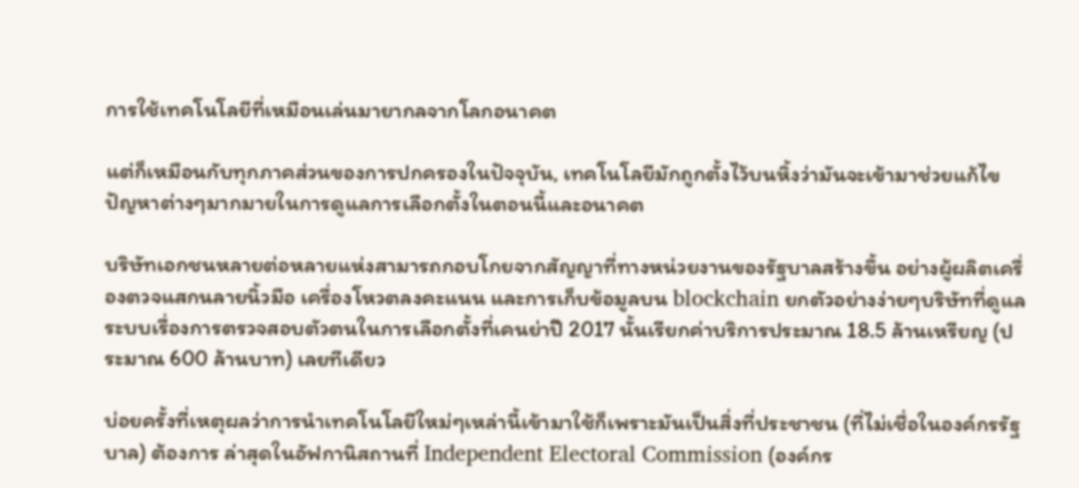การใช้เทคโนโลยีที่เหมือนเล่นมายากลจากโลกอนาคต

แต่ก็เหมือนกับทุกภาคส่วนของการปกครองในปัจจุบัน, เทคโนโลยีมักถูกตั้งไว้บนหิ้งว่ามันจะเข้ามาช่วยแก้ไขปัญหาต่างๆมากมายในการดูแลการเลือกตั้งในตอนนี้และอนาคต

บริษัทเอกชนหลายต่อหลายแห่งสามารถกอบโกยจากสัญญาที่ทางหน่วยงานของรัฐบาลสร้างขึ้น อย่างผู้ผลิตเครื่องตวจแสกนลายนิ้วมือ เครื่องโหวตลงคะแนน และการเก็บข้อมูลบน blockchain ยกตัวอย่างง่ายๆบริษัทที่ดูแลระบบเรื่องการตรวจสอบตัวตนในการเลือกตั้งที่เคนย่าปี 2017 นั้นเรียกค่าบริการประมาณ 18.5 ล้านเหรียญ (ประมาณ 600 ล้านบาท) เลยทีเดียว

บ่อยครั้งที่เหตุผลว่าการนำเทคโนโลยีใหม่ๆเหล่านี้เข้ามาใช้ก็เพราะมันเป็นสิ่งที่ประชาชน (ที่ไม่เชื่อในองค์กรรัฐบาล) ต้องการ ล่าสุดในอัฟกานิสถานที่ Independent Electoral Commission (องค์กร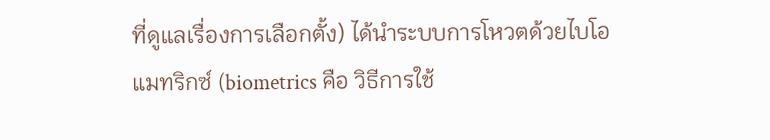ที่ดูแลเรื่องการเลือกตั้ง) ได้นำระบบการโหวตด้วยไบโอแมทริกซ์ (biometrics คือ วิธีการใช้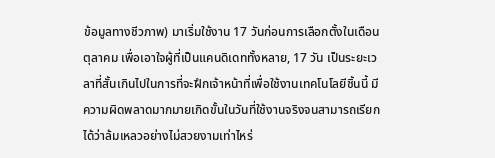ข้อมูลทางชีวภาพ) มาเริ่มใช้งาน 17 วันก่อนการเลือกตั้งในเดือนตุลาคม เพื่อเอาใจผู้ที่เป็นแคนดิเดททั้งหลาย, 17 วัน เป็นระยะเวลาที่สั้นเกินไปในการที่จะฝึกเจ้าหน้าที่เพื่อใช้งานเทคโนโลยีชิ้นนี้ มีความผิดพลาดมากมายเกิดขั้นในวันที่ใช้งานจริงจนสามารถเรียกได้ว่าล้มเหลวอย่างไม่สวยงามเท่าไหร่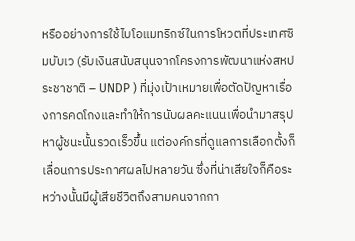หรืออย่างการใช้ไบโอแมทริกซ์ในการโหวตที่ประเทศซิมบับเว (รับเงินสนับสนุนจากโครงการพัฒนาแห่งสหประชาชาติ – UNDP ) ที่มุ่งเป้าเหมายเพื่อตัดปัญหาเรื่องการคดโกงและทำให้การนับผลคะแนนเพื่อนำมาสรุปหาผู้ชนะนั้นรวดเร็วขึ้น แต่องค์กรที่ดูแลการเลือกตั้งก็เลื่อนการประกาศผลไปหลายวัน ซึ่งที่น่าเสียใจก็คือระหว่างนั้นมีผู้เสียชีวิตถึงสามคนจากกา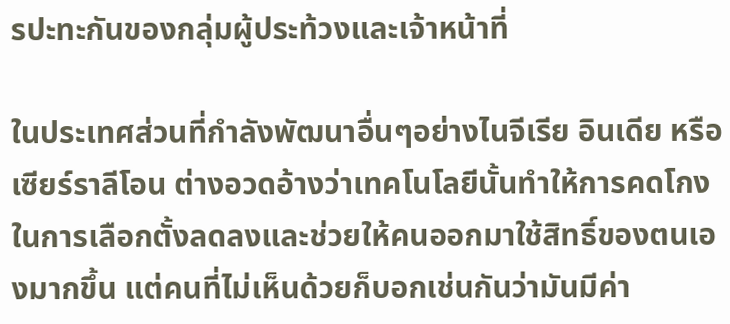รปะทะกันของกลุ่มผู้ประท้วงและเจ้าหน้าที่

ในประเทศส่วนที่กำลังพัฒนาอื่นๆอย่างไนจีเรีย อินเดีย หรือ เซียร์ราลีโอน ต่างอวดอ้างว่าเทคโนโลยีนั้นทำให้การคดโกงในการเลือกตั้งลดลงและช่วยให้คนออกมาใช้สิทธิ์ของตนเองมากขึ้น แต่คนที่ไม่เห็นด้วยก็บอกเช่นกันว่ามันมีค่า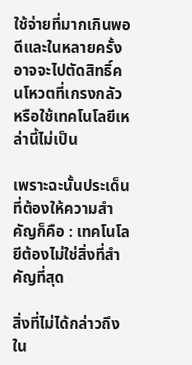ใช้จ่ายที่มากเกินพอดีและในหลายครั้งอาจจะไปตัดสิทธิ์คนโหวตที่เกรงกลัวหรือใช้เทคโนโลยีเหล่านี้ไม่เป็น

เพราะฉะนั้นประเด็นที่ต้องให้ความสำคัญก็คือ : เทคโนโลยีต้องไม่ใช่สิ่งที่สำคัญที่สุด

สิ่งที่ไม่ได้กล่าวถึงใน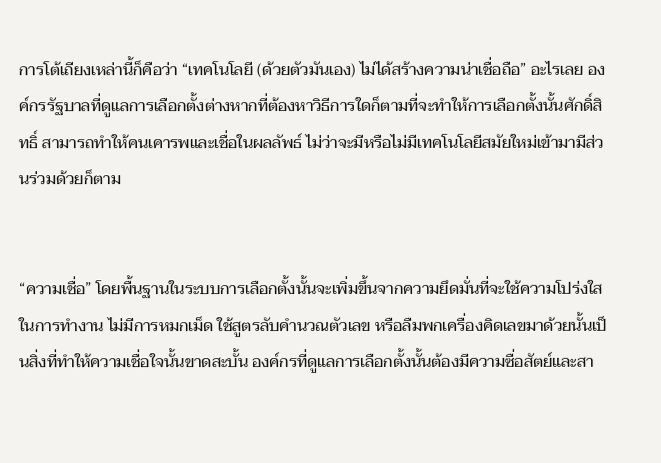การโต้เถียงเหล่านี้ก็คือว่า “เทคโนโลยี (ด้วยตัวมันเอง) ไม่ได้สร้างความน่าเชื่อถือ” อะไรเลย องค์กรรัฐบาลที่ดูแลการเลือกตั้งต่างหากที่ต้องหาวิธีการใดก็ตามที่จะทำให้การเลือกตั้งนั้นศักดิ์สิทธิ์ สามารถทำให้คนเคารพและเชื่อในผลลัพธ์ ไม่ว่าจะมีหรือไม่มีเทคโนโลยีสมัยใหม่เข้ามามีส่วนร่วมด้วยก็ตาม


“ความเชื่อ” โดยพื้นฐานในระบบการเลือกตั้งนั้นจะเพิ่มขึ้นจากความยึดมั่นที่จะใช้ความโปร่งใสในการทำงาน ไม่มีการหมกเม็ด ใช้สูตรลับคำนวณตัวเลข หรือลืมพกเครื่องคิดเลขมาด้วยนั้นเป็นสิ่งที่ทำให้ความเชื่อใจนั้นขาดสะบั้น องค์กรที่ดูแลการเลือกตั้งนั้นต้องมีความซื่อสัตย์และสา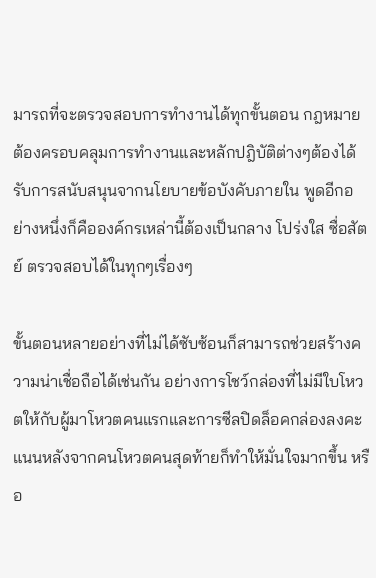มารถที่จะตรวจสอบการทำงานได้ทุกขั้นตอน กฎหมายต้องครอบคลุมการทำงานและหลักปฎิบัติต่างๆต้องได้รับการสนับสนุนจากนโยบายข้อบังคับภายใน พูดอีกอย่างหนึ่งก็คือองค์กรเหล่านี้ต้องเป็นกลาง โปร่งใส ซื่อสัตย์ ตรวจสอบได้ในทุกๆเรื่องๆ

ขั้นตอนหลายอย่างที่ไม่ได้ซับซ้อนก็สามารถช่วยสร้างความน่าเชื่อถือได้เช่นกัน อย่างการโชว์กล่องที่ไม่มีใบโหวตให้กับผู้มาโหวตคนแรกและการซีลปิดล็อคกล่องลงคะแนนหลังจากคนโหวตคนสุดท้ายก็ทำให้มั่นใจมากขึ้น หรือ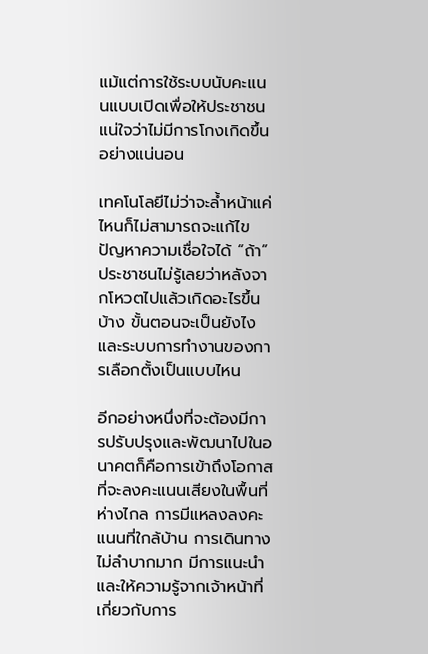แม้แต่การใช้ระบบนับคะแนนแบบเปิดเพื่อให้ประชาชนแน่ใจว่าไม่มีการโกงเกิดขึ้นอย่างแน่นอน

เทคโนโลยีไม่ว่าจะล้ำหน้าแค่ไหนก็ไม่สามารถจะแก้ไขปัญหาความเชื่อใจได้ “ถ้า” ประชาชนไม่รู้เลยว่าหลังจากโหวตไปแล้วเกิดอะไรขึ้นบ้าง ขั้นตอนจะเป็นยังไง และระบบการทำงานของการเลือกตั้งเป็นแบบไหน

อีกอย่างหนึ่งที่จะต้องมีการปรับปรุงและพัฒนาไปในอนาคตก็คือการเข้าถึงโอกาสที่จะลงคะแนนเสียงในพื้นที่ห่างไกล การมีแหลงลงคะแนนที่ใกล้บ้าน การเดินทางไม่ลำบากมาก มีการแนะนำและให้ความรู้จากเจ้าหน้าที่เกี่ยวกับการ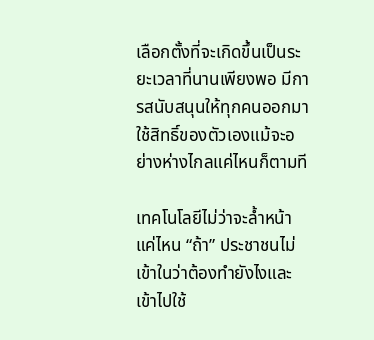เลือกตั้งที่จะเกิดขึ้นเป็นระยะเวลาที่นานเพียงพอ มีการสนับสนุนให้ทุกคนออกมาใช้สิทธิ์ของตัวเองแม้จะอย่างห่างไกลแค่ไหนก็ตามที

เทคโนโลยีไม่ว่าจะล้ำหน้าแค่ไหน “ถ้า” ประชาชนไม่เข้าในว่าต้องทำยังไงและเข้าไปใช้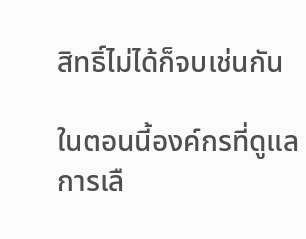สิทธิ์ไม่ได้ก็จบเช่นกัน

ในตอนนี้องค์กรที่ดูแลการเลื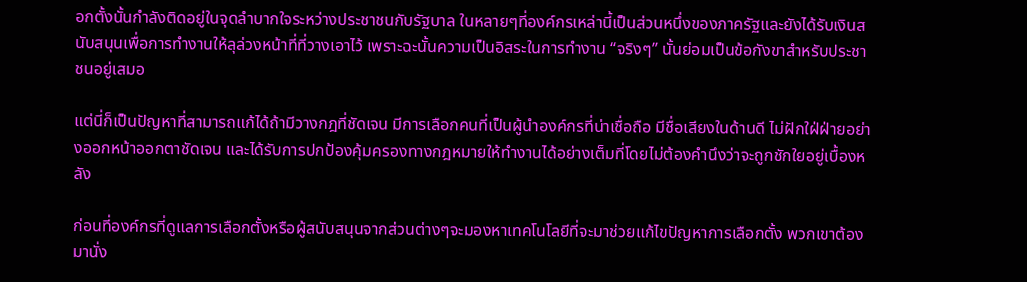อกตั้งนั้นกำลังติดอยู่ในจุดลำบากใจระหว่างประชาชนกับรัฐบาล ในหลายๆที่องค์กรเหล่านี้เป็นส่วนหนึ่งของภาครัฐและยังได้รับเงินสนับสนุนเพื่อการทำงานให้ลุล่วงหน้าที่ที่วางเอาไว้ เพราะฉะนั้นความเป็นอิสระในการทำงาน “จริงๆ” นั้นย่อมเป็นข้อกังขาสำหรับประชาชนอยู่เสมอ

แต่นี่ก็เป็นปัญหาที่สามารถแก้ได้ถ้ามีวางกฎที่ชัดเจน มีการเลือกคนที่เป็นผู้นำองค์กรที่น่าเชื่อถือ มีชื่อเสียงในด้านดี ไม่ฝักใฝ่ฝ่ายอย่างออกหน้าออกตาชัดเจน และได้รับการปกป้องคุ้มครองทางกฎหมายให้ทำงานได้อย่างเต็มที่โดยไม่ต้องคำนึงว่าจะถูกชักใยอยู่เบื้องหลัง

ก่อนที่องค์กรที่ดูแลการเลือกตั้งหรือผู้สนับสนุนจากส่วนต่างๆจะมองหาเทคโนโลยีที่จะมาช่วยแก้ไขปัญหาการเลือกตั้ง พวกเขาต้องมานั่ง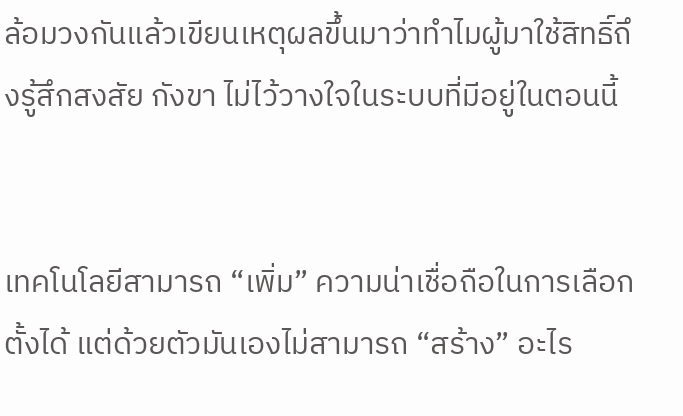ล้อมวงกันแล้วเขียนเหตุผลขึ้นมาว่าทำไมผู้มาใช้สิทธิ์ถึงรู้สึกสงสัย กังขา ไม่ไว้วางใจในระบบที่มีอยู่ในตอนนี้


เทคโนโลยีสามารถ “เพิ่ม” ความน่าเชื่อถือในการเลือกตั้งได้ แต่ด้วยตัวมันเองไม่สามารถ “สร้าง” อะไร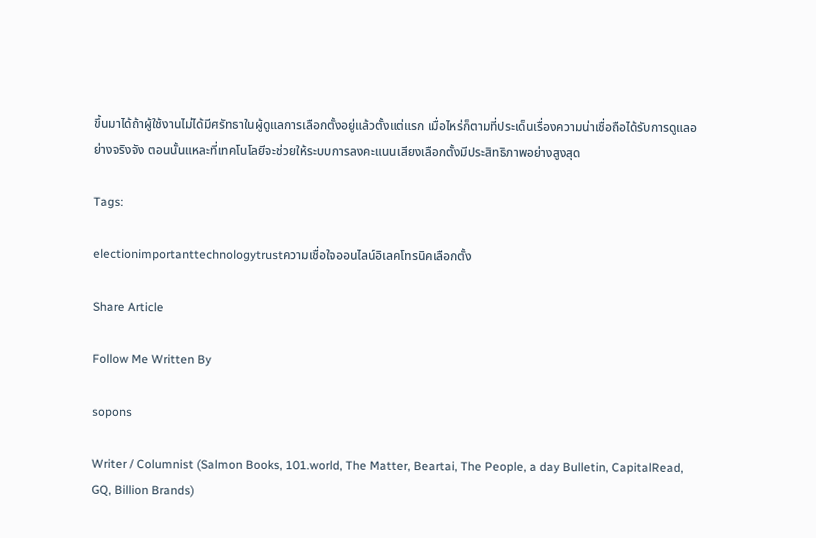ขึ้นมาได้ถ้าผู้ใช้งานไม่ได้มีศรัทธาในผู้ดูแลการเลือกตั้งอยู่แล้วตั้งแต่แรก เมื่อไหร่ก็ตามที่ประเด็นเรื่องความน่าเชื่อถือได้รับการดูแลอย่างจริงจัง ตอนนั้นแหละที่เทคโนโลยีจะช่วยให้ระบบการลงคะแนนเสียงเลือกตั้งมีประสิทธิภาพอย่างสูงสุด

Tags:

electionimportanttechnologytrustความเชื่อใจออนไลน์อิเลคโทรนิคเลือกตั้ง

Share Article

Follow Me Written By

sopons

Writer / Columnist (Salmon Books, 101.world, The Matter, Beartai, The People, a day Bulletin, CapitalRead, GQ, Billion Brands)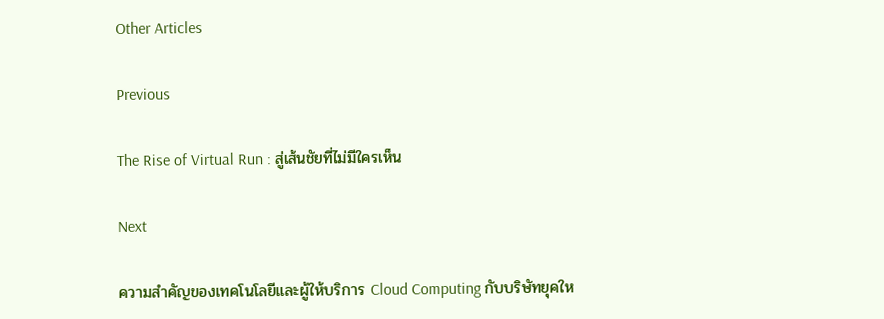Other Articles

Previous

The Rise of Virtual Run : สู่เส้นชัยที่ไม่มีใครเห็น

Next

ความสำคัญของเทคโนโลยีและผู้ให้บริการ Cloud Computing กับบริษัทยุคให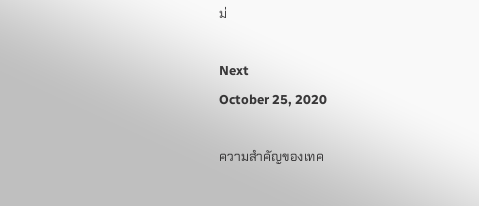ม่

Next
October 25, 2020

ความสำคัญของเทค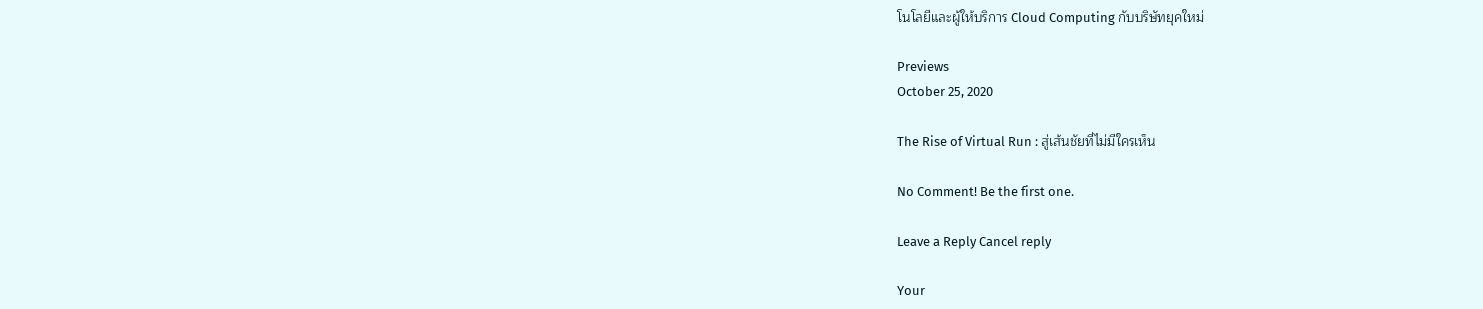โนโลยีและผู้ให้บริการ Cloud Computing กับบริษัทยุคใหม่

Previews
October 25, 2020

The Rise of Virtual Run : สู่เส้นชัยที่ไม่มีใครเห็น

No Comment! Be the first one.

Leave a Reply Cancel reply

Your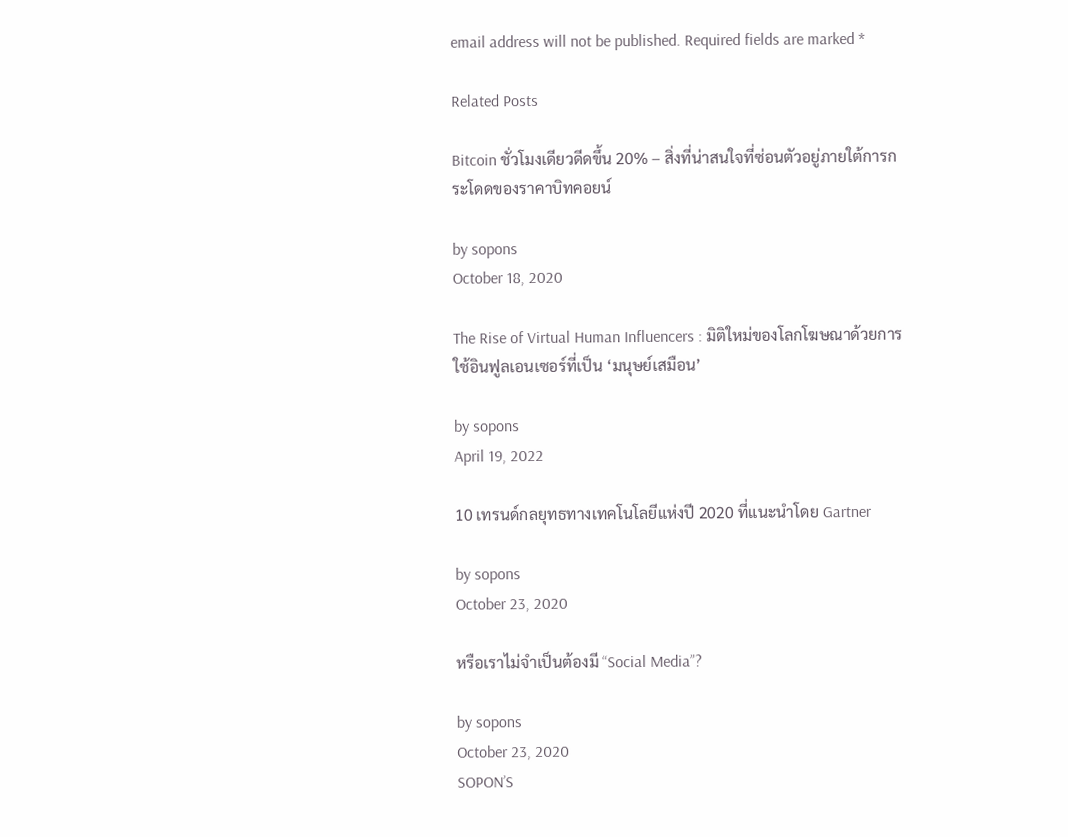email address will not be published. Required fields are marked *

Related Posts

Bitcoin ชั่วโมงเดียวดีดขึ้น 20% – สิ่งที่น่าสนใจที่ซ่อนตัวอยู่ภายใต้การกระโดดของราคาบิทคอยน์

by sopons
October 18, 2020

The Rise of Virtual Human Influencers : มิติใหม่ของโลกโฆษณาด้วยการใช้อินฟูลเอนเซอร์ที่เป็น ‘มนุษย์เสมือน’

by sopons
April 19, 2022

10 เทรนด์กลยุทธทางเทคโนโลยีแห่งปี 2020 ที่แนะนำโดย Gartner

by sopons
October 23, 2020

หรือเราไม่จำเป็นต้องมี “Social Media”?

by sopons
October 23, 2020
SOPON’S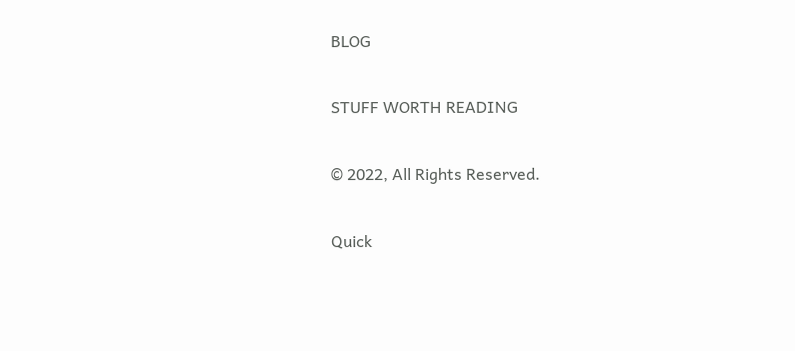BLOG

STUFF WORTH READING

© 2022, All Rights Reserved.

Quick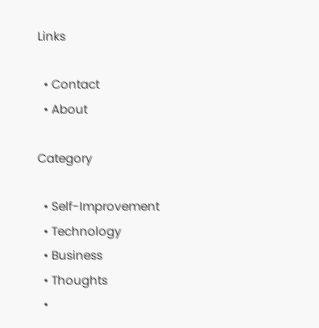Links

  • Contact
  • About

Category

  • Self-Improvement
  • Technology
  • Business
  • Thoughts
  •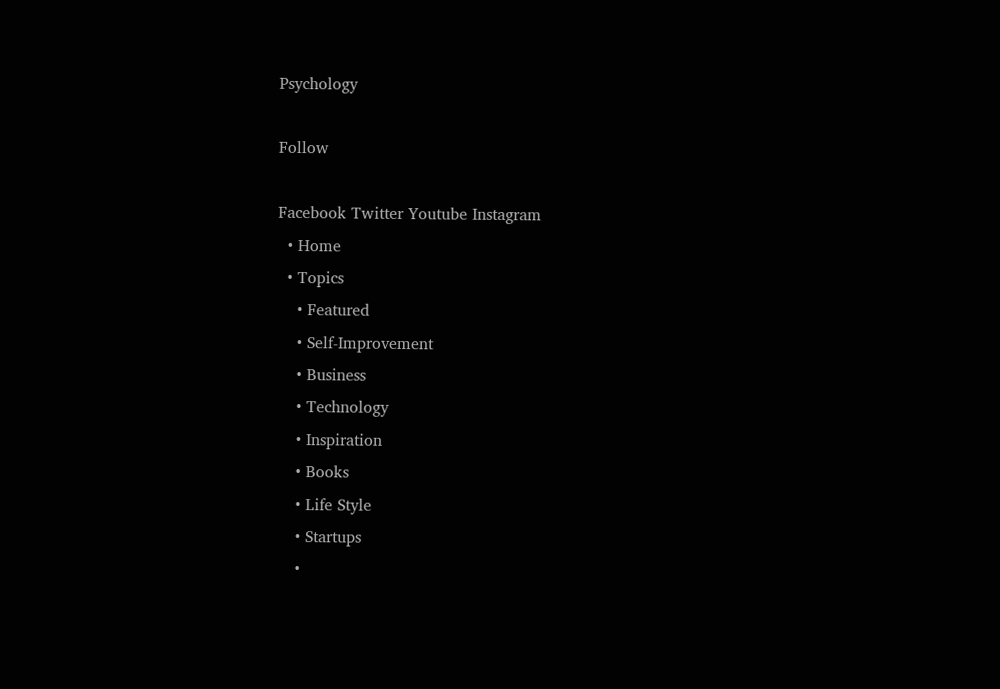Psychology

Follow

Facebook Twitter Youtube Instagram
  • Home
  • Topics
    • Featured
    • Self-Improvement
    • Business
    • Technology
    • Inspiration
    • Books
    • Life Style
    • Startups
    •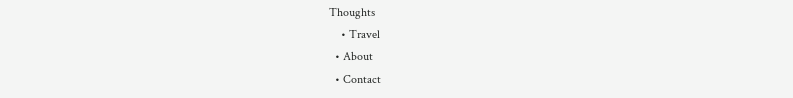Thoughts
    • Travel
  • About
  • Contact